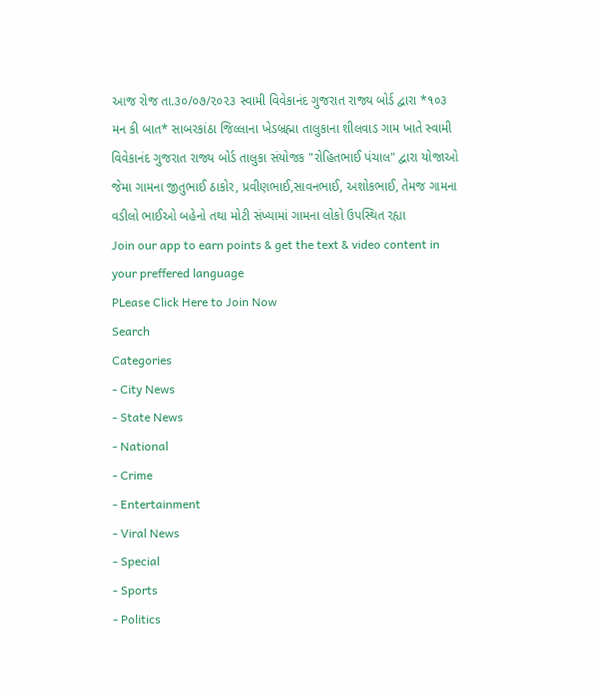આજ રોજ તા.૩૦/૦૭/૨૦૨૩ સ્વામી વિવેકાનંદ ગુજરાત રાજ્ય બોર્ડ દ્વારા *૧૦૩ મન કી બાત* સાબરકાંઠા જિલ્લાના ખેડબ્રહ્મા તાલુકાના શીલવાડ ગામ ખાતે સ્વામી વિવેકાનંદ ગુજરાત રાજ્ય બોર્ડ તાલુકા સંયોજક "રોહિતભાઈ પંચાલ" દ્વારા યોજાઓ જેમા ગામના જીતુભાઈ ઠાકોર, પ્રવીણભાઈ,સાવનભાઈ, અશોકભાઈ, તેમજ ગામના વડીલો ભાઈઓ બહેનો તથા મોટી સંખ્યામાં ગામના લોકો ઉપસ્થિત રહ્યા
Join our app to earn points & get the text & video content in your preffered language
PLease Click Here to Join Now
Search
Categories
- City News
- State News
- National
- Crime
- Entertainment
- Viral News
- Special
- Sports
- Politics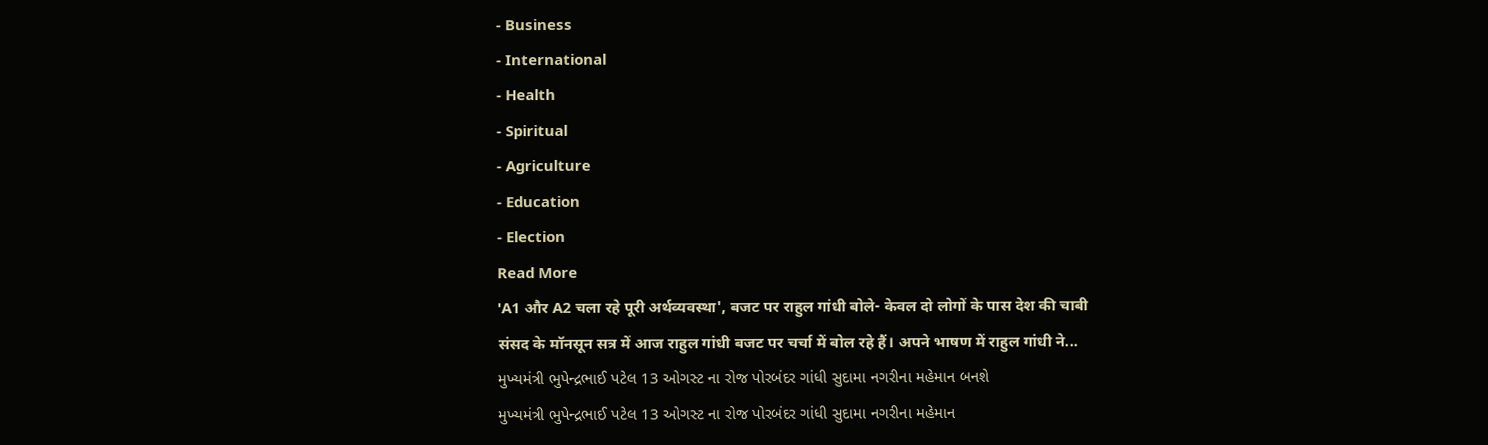- Business
- International
- Health
- Spiritual
- Agriculture
- Education
- Election
Read More
'A1 और A2 चला रहे पूरी अर्थव्यवस्था', बजट पर राहुल गांधी बोले- केवल दो लोगों के पास देश की चाबी
संसद के मॉनसून सत्र में आज राहुल गांधी बजट पर चर्चा में बोल रहे हैं। अपने भाषण में राहुल गांधी ने...
મુખ્યમંત્રી ભુપેન્દ્રભાઈ પટેલ 13 ઓગસ્ટ ના રોજ પોરબંદર ગાંધી સુદામા નગરીના મહેમાન બનશે
મુખ્યમંત્રી ભુપેન્દ્રભાઈ પટેલ 13 ઓગસ્ટ ના રોજ પોરબંદર ગાંધી સુદામા નગરીના મહેમાન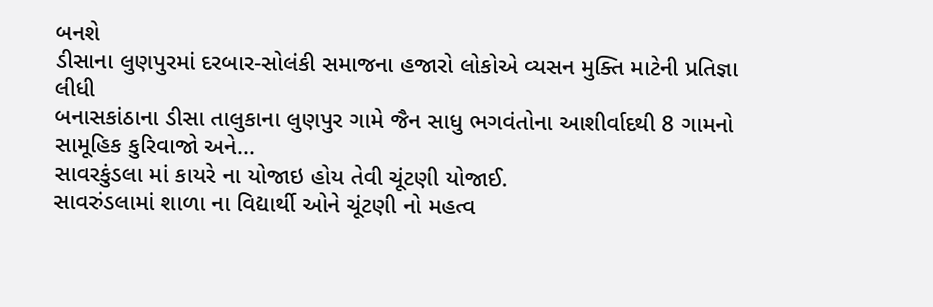બનશે
ડીસાના લુણપુરમાં દરબાર-સોલંકી સમાજના હજારો લોકોએ વ્યસન મુક્તિ માટેની પ્રતિજ્ઞા લીધી
બનાસકાંઠાના ડીસા તાલુકાના લુણપુર ગામે જૈન સાધુ ભગવંતોના આશીર્વાદથી 8 ગામનો સામૂહિક કુરિવાજો અને...
સાવરકુંડલા માં કાયરે ના યોજાઇ હોય તેવી ચૂંટણી યોજાઈ.
સાવરુંડલામાં શાળા ના વિદ્યાર્થી ઓને ચૂંટણી નો મહત્વ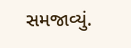સમજાવ્યું.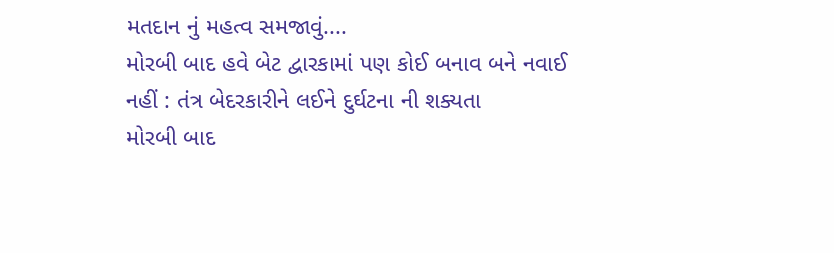મતદાન નું મહત્વ સમજાવું....
મોરબી બાદ હવે બેટ દ્વારકામાં પણ કોઈ બનાવ બને નવાઈ નહીં : તંત્ર બેદરકારીને લઈને દુર્ઘટના ની શક્યતા
મોરબી બાદ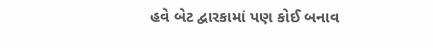હવે બેટ દ્વારકામાં પણ કોઈ બનાવ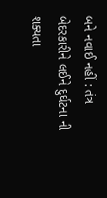બને નવાઈ નહીં : તંત્ર બેદરકારીને લઈને દુર્ઘટના ની શક્યતા